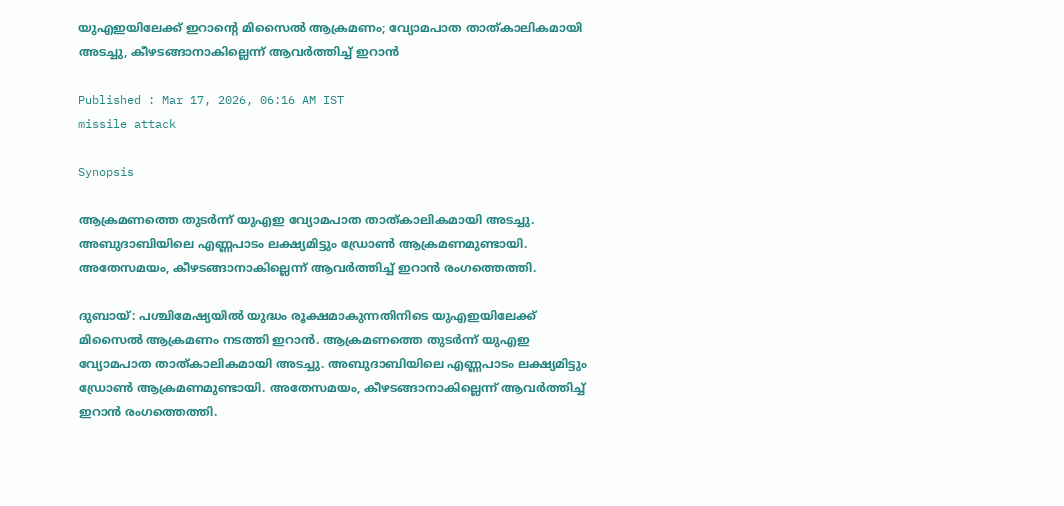യുഎഇയിലേക്ക് ഇറാൻ്റെ മിസൈൽ ആക്രമണം; വ്യോമപാത താത്കാലികമായി അടച്ചു, കീഴടങ്ങാനാകില്ലെന്ന് ആവർത്തിച്ച് ഇറാൻ

Published : Mar 17, 2026, 06:16 AM IST
missile attack

Synopsis

ആക്രമണത്തെ തുടർന്ന് യുഎഇ വ്യോമപാത താത്കാലികമായി അടച്ചു. അബുദാബിയിലെ എണ്ണപാടം ലക്ഷ്യമിട്ടും ഡ്രോൺ ആക്രമണമുണ്ടായി. അതേസമയം, കീഴടങ്ങാനാകില്ലെന്ന് ആവർത്തിച്ച് ഇറാൻ രംഗത്തെത്തി.

ദുബായ്: പശ്ചിമേഷ്യയിൽ യുദ്ധം രൂക്ഷമാകുന്നതിനിടെ യുഎഇയിലേക്ക് മിസൈൽ ആക്രമണം നടത്തി ഇറാൻ. ആക്രമണത്തെ തുടർന്ന് യുഎഇ വ്യോമപാത താത്കാലികമായി അടച്ചു. അബുദാബിയിലെ എണ്ണപാടം ലക്ഷ്യമിട്ടും ഡ്രോൺ ആക്രമണമുണ്ടായി. അതേസമയം, കീഴടങ്ങാനാകില്ലെന്ന് ആവർത്തിച്ച് ഇറാൻ രംഗത്തെത്തി.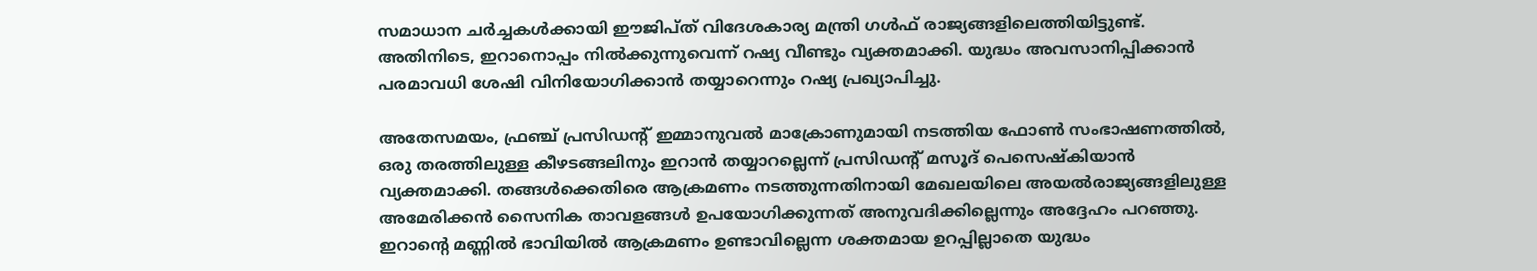സമാധാന ചർച്ചകൾക്കായി ഈജിപ്ത് വിദേശകാര്യ മന്ത്രി ഗൾഫ് രാജ്യങ്ങളിലെത്തിയിട്ടുണ്ട്. അതിനിടെ, ഇറാനൊപ്പം നിൽക്കുന്നുവെന്ന് റഷ്യ വീണ്ടും വ്യക്തമാക്കി. യുദ്ധം അവസാനിപ്പിക്കാൻ പരമാവധി ശേഷി വിനിയോഗിക്കാൻ തയ്യാറെന്നും റഷ്യ പ്രഖ്യാപിച്ചു.

അതേസമയം, ഫ്രഞ്ച് പ്രസിഡന്റ് ഇമ്മാനുവൽ മാക്രോണുമായി നടത്തിയ ഫോൺ സംഭാഷണത്തിൽ, ഒരു തരത്തിലുള്ള കീഴടങ്ങലിനും ഇറാൻ തയ്യാറല്ലെന്ന് പ്രസിഡന്റ് മസൂദ് പെസെഷ്കിയാൻ വ്യക്തമാക്കി. തങ്ങൾക്കെതിരെ ആക്രമണം നടത്തുന്നതിനായി മേഖലയിലെ അയൽരാജ്യങ്ങളിലുള്ള അമേരിക്കൻ സൈനിക താവളങ്ങൾ ഉപയോഗിക്കുന്നത് അനുവദിക്കില്ലെന്നും അദ്ദേഹം പറഞ്ഞു. ഇറാന്റെ മണ്ണിൽ ഭാവിയിൽ ആക്രമണം ഉണ്ടാവില്ലെന്ന ശക്തമായ ഉറപ്പില്ലാതെ യുദ്ധം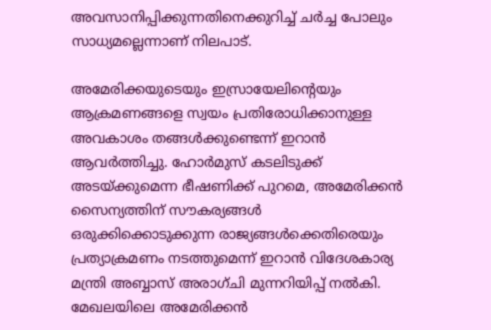അവസാനിപ്പിക്കുന്നതിനെക്കുറിച്ച് ചർച്ച പോലും സാധ്യമല്ലെന്നാണ് നിലപാട്.

അമേരിക്കയുടെയും ഇസ്രായേലിന്റെയും ആക്രമണങ്ങളെ സ്വയം പ്രതിരോധിക്കാനുള്ള അവകാശം തങ്ങൾക്കുണ്ടെന്ന് ഇറാൻ ആവർത്തിച്ചു. ഹോർമുസ് കടലിടുക്ക് അടയ്ക്കുമെന്ന ഭീഷണിക്ക് പുറമെ, അമേരിക്കൻ സൈന്യത്തിന് സൗകര്യങ്ങൾ ഒരുക്കിക്കൊടുക്കുന്ന രാജ്യങ്ങൾക്കെതിരെയും പ്രത്യാക്രമണം നടത്തുമെന്ന് ഇറാൻ വിദേശകാര്യ മന്ത്രി അബ്ബാസ് അരാഗ്ചി മുന്നറിയിപ്പ് നൽകി. മേഖലയിലെ അമേരിക്കൻ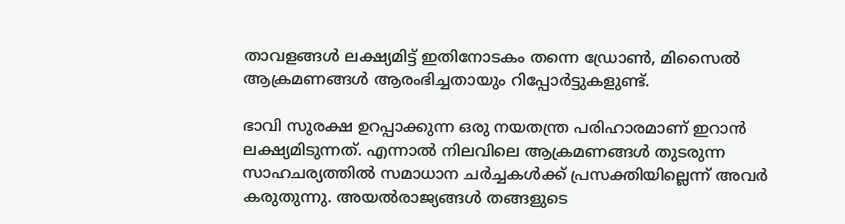താവളങ്ങൾ ലക്ഷ്യമിട്ട് ഇതിനോടകം തന്നെ ഡ്രോൺ, മിസൈൽ ആക്രമണങ്ങൾ ആരംഭിച്ചതായും റിപ്പോർട്ടുകളുണ്ട്.

ഭാവി സുരക്ഷ ഉറപ്പാക്കുന്ന ഒരു നയതന്ത്ര പരിഹാരമാണ് ഇറാൻ ലക്ഷ്യമിടുന്നത്. എന്നാൽ നിലവിലെ ആക്രമണങ്ങൾ തുടരുന്ന സാഹചര്യത്തിൽ സമാധാന ചർച്ചകൾക്ക് പ്രസക്തിയില്ലെന്ന് അവർ കരുതുന്നു. അയൽരാജ്യങ്ങൾ തങ്ങളുടെ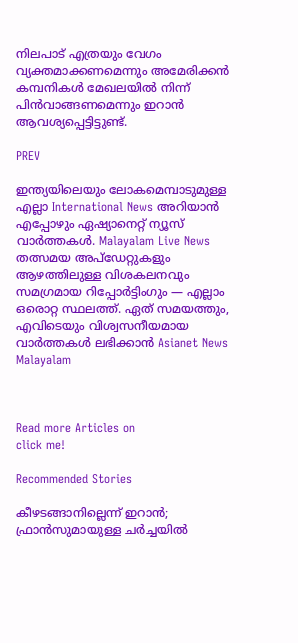നിലപാട് എത്രയും വേഗം വ്യക്തമാക്കണമെന്നും അമേരിക്കൻ കമ്പനികൾ മേഖലയിൽ നിന്ന് പിൻവാങ്ങണമെന്നും ഇറാൻ ആവശ്യപ്പെട്ടിട്ടുണ്ട്.

PREV

ഇന്ത്യയിലെയും ലോകമെമ്പാടുമുള്ള എല്ലാ International News അറിയാൻ എപ്പോഴും ഏഷ്യാനെറ്റ് ന്യൂസ് വാർത്തകൾ. Malayalam Live News  തത്സമയ അപ്‌ഡേറ്റുകളും ആഴത്തിലുള്ള വിശകലനവും സമഗ്രമായ റിപ്പോർട്ടിംഗും — എല്ലാം ഒരൊറ്റ സ്ഥലത്ത്. ഏത് സമയത്തും, എവിടെയും വിശ്വസനീയമായ വാർത്തകൾ ലഭിക്കാൻ Asianet News Malayalam



Read more Articles on
click me!

Recommended Stories

കീഴടങ്ങാനില്ലെന്ന് ഇറാൻ; ഫ്രാൻസുമായുള്ള ചർച്ചയിൽ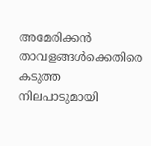അമേരിക്കൻ താവളങ്ങൾക്കെതിരെ കടുത്ത നിലപാടുമായി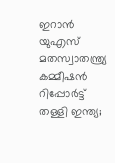ഇറാൻ
യുഎസ് മതസ്വാതന്ത്ര്യ കമ്മീഷൻ റിപ്പോർട്ട് തള്ളി ഇന്ത്യ;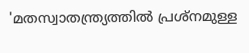'മതസ്വാതന്ത്ര്യത്തിൽ പ്രശ്നമുള്ള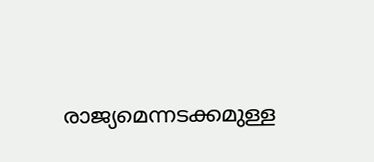രാജ്യമെന്നടക്കമുള്ള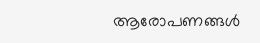ആരോപണങ്ങൾ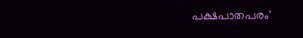പക്ഷപാതപരം'